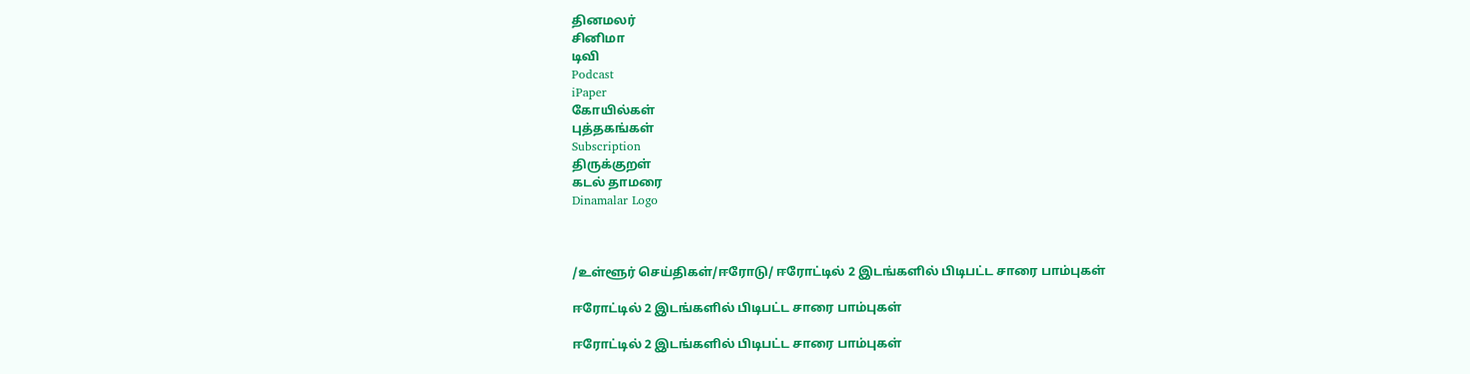தினமலர்
சினிமா
டிவி
Podcast
iPaper
கோயில்கள்
புத்தகங்கள்
Subscription
திருக்குறள்
கடல் தாமரை
Dinamalar Logo



/உள்ளூர் செய்திகள்/ஈரோடு/ ஈரோட்டில் 2 இடங்களில் பிடிபட்ட சாரை பாம்புகள்

ஈரோட்டில் 2 இடங்களில் பிடிபட்ட சாரை பாம்புகள்

ஈரோட்டில் 2 இடங்களில் பிடிபட்ட சாரை பாம்புகள்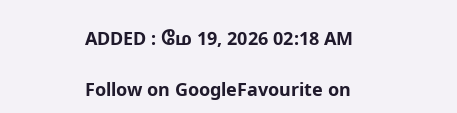ADDED : மே 19, 2026 02:18 AM

Follow on GoogleFavourite on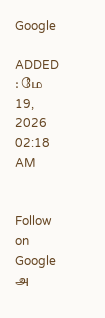Google

ADDED : மே 19, 2026 02:18 AM


Follow on Google
அ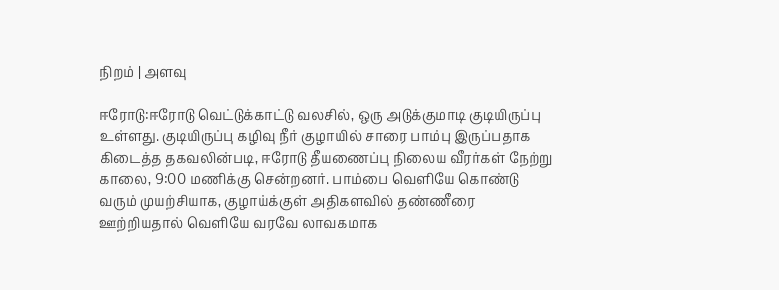நிறம் | அளவு

ஈரோடு:ஈரோடு வெட்டுக்காட்டு வலசில், ஒரு அடுக்குமாடி குடியிருப்பு உள்ளது. குடியிருப்பு கழிவு நீர் குழாயில் சாரை பாம்பு இருப்பதாக கிடைத்த தகவலின்படி, ஈரோடு தீயணைப்பு நிலைய வீரர்கள் நேற்று காலை, 9:00 மணிக்கு சென்றனர். பாம்பை வெளியே கொண்டு வரும் முயற்சியாக, குழாய்க்குள் அதிகளவில் தண்ணீரை ஊற்றியதால் வெளியே வரவே லாவகமாக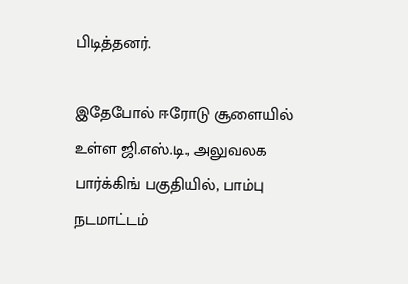பிடித்தனர்.

இதேபோல் ஈரோடு சூளையில் உள்ள ஜி.எஸ்.டி., அலுவலக பார்க்கிங் பகுதியில், பாம்பு நடமாட்டம்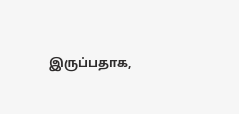இருப்பதாக,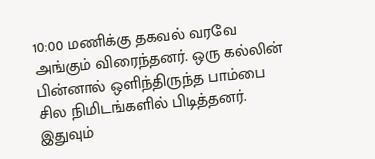10:00 மணிக்கு தகவல் வரவே அங்கும் விரைந்தனர். ஒரு கல்லின் பின்னால் ஒளிந்திருந்த பாம்பை சில நிமிடங்களில் பிடித்தனர். இதுவும்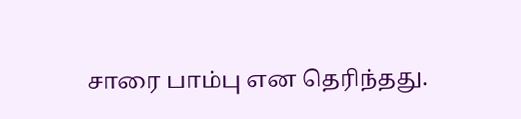சாரை பாம்பு என தெரிந்தது.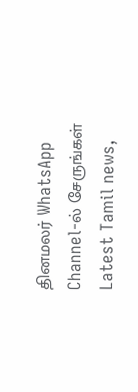தினமலர் WhatsApp Channel-ல் சேருங்கள்
Latest Tamil news,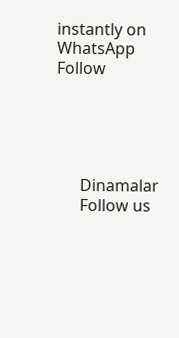instantly on WhatsApp
Follow





      Dinamalar
      Follow us